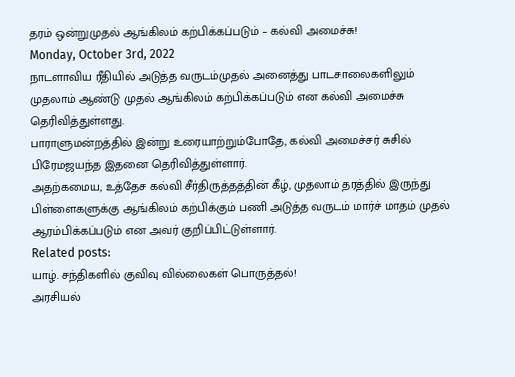தரம் ஒன்றுமுதல் ஆங்கிலம் கற்பிக்கப்படும் – கல்வி அமைச்சு!
Monday, October 3rd, 2022
நாடளாவிய ரீதியில் அடுத்த வருடம்முதல் அனைத்து பாடசாலைகளிலும் முதலாம் ஆண்டு முதல் ஆங்கிலம் கற்பிக்கப்படும் என கல்வி அமைச்சு தெரிவித்துள்ளது.
பாராளுமன்றத்தில் இன்று உரையாற்றும்போதே, கல்வி அமைச்சர் சுசில் பிரேமஜயந்த இதனை தெரிவித்துள்ளார்.
அதற்கமைய, உத்தேச கல்வி சீர்திருத்தத்தின் கீழ், முதலாம் தரத்தில் இருந்து பிள்ளைகளுக்கு ஆங்கிலம் கற்பிக்கும் பணி அடுத்த வருடம் மார்ச் மாதம் முதல் ஆரம்பிக்கப்படும் என அவர் குறிப்பிட்டுள்ளார்.
Related posts:
யாழ். சந்திகளில் குவிவு வில்லைகள் பொருத்தல்!
அரசியல்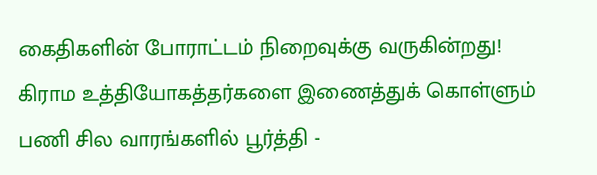கைதிகளின் போராட்டம் நிறைவுக்கு வருகின்றது!
கிராம உத்தியோகத்தர்களை இணைத்துக் கொள்ளும் பணி சில வாரங்களில் பூர்த்தி -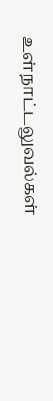உள்நாட்டலுவல்கள்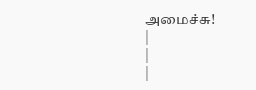அமைச்சு!
|
|
|